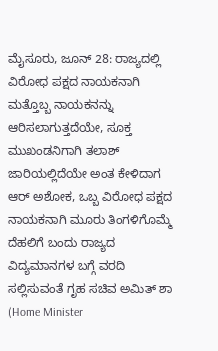ಮೈಸೂರು, ಜೂನ್ 28: ರಾಜ್ಯದಲ್ಲಿ ವಿರೋಧ ಪಕ್ಷದ ನಾಯಕನಾಗಿ ಮತ್ತೊಬ್ಬ ನಾಯಕನನ್ನು ಆರಿಸಲಾಗುತ್ತದೆಯೇ, ಸೂಕ್ತ ಮುಖಂಡನಿಗಾಗಿ ತಲಾಶ್ ಜಾರಿಯಲ್ಲಿದೆಯೇ ಅಂತ ಕೇಳಿದಾಗ ಆರ್ ಅಶೋಕ, ಒಬ್ಬ ವಿರೋಧ ಪಕ್ಷದ ನಾಯಕನಾಗಿ ಮೂರು ತಿಂಗಳಿಗೊಮ್ಮೆ ದೆಹಲಿಗೆ ಬಂದು ರಾಜ್ಯದ ವಿದ್ಯಮಾನಗಳ ಬಗ್ಗೆ ವರದಿ ಸಲ್ಲಿಸುವಂತೆ ಗೃಹ ಸಚಿವ ಅಮಿತ್ ಶಾ (Home Minister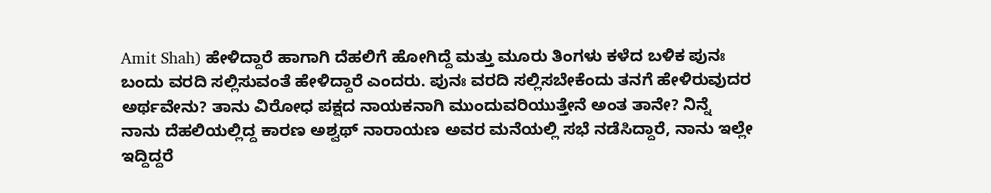Amit Shah) ಹೇಳಿದ್ದಾರೆ ಹಾಗಾಗಿ ದೆಹಲಿಗೆ ಹೋಗಿದ್ದೆ ಮತ್ತು ಮೂರು ತಿಂಗಳು ಕಳೆದ ಬಳಿಕ ಪುನಃ ಬಂದು ವರದಿ ಸಲ್ಲಿಸುವಂತೆ ಹೇಳಿದ್ದಾರೆ ಎಂದರು. ಪುನಃ ವರದಿ ಸಲ್ಲಿಸಬೇಕೆಂದು ತನಗೆ ಹೇಳಿರುವುದರ ಅರ್ಥವೇನು? ತಾನು ವಿರೋಧ ಪಕ್ಷದ ನಾಯಕನಾಗಿ ಮುಂದುವರಿಯುತ್ತೇನೆ ಅಂತ ತಾನೇ? ನಿನ್ನೆ ನಾನು ದೆಹಲಿಯಲ್ಲಿದ್ದ ಕಾರಣ ಅಶ್ವಥ್ ನಾರಾಯಣ ಅವರ ಮನೆಯಲ್ಲಿ ಸಭೆ ನಡೆಸಿದ್ದಾರೆ, ನಾನು ಇಲ್ಲೇ ಇದ್ದಿದ್ದರೆ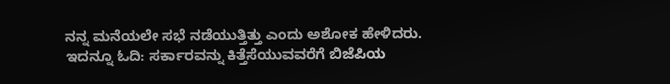ನನ್ನ ಮನೆಯಲೇ ಸಭೆ ನಡೆಯುತ್ತಿತ್ತು ಎಂದು ಅಶೋಕ ಹೇಳಿದರು.
ಇದನ್ನೂ ಓದಿ: ಸರ್ಕಾರವನ್ನು ಕಿತ್ತೆಸೆಯುವವರೆಗೆ ಬಿಜೆಪಿಯ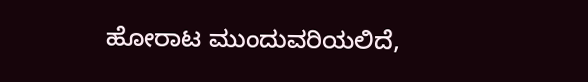ಹೋರಾಟ ಮುಂದುವರಿಯಲಿದೆ,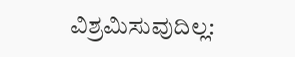ವಿಶ್ರಮಿಸುವುದಿಲ್ಲ: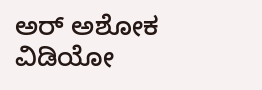ಅರ್ ಅಶೋಕ
ವಿಡಿಯೋ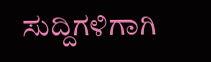ಸುದ್ದಿಗಳಿಗಾಗಿ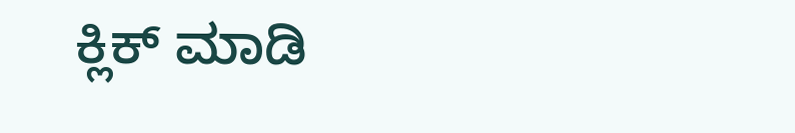ಕ್ಲಿಕ್ ಮಾಡಿ